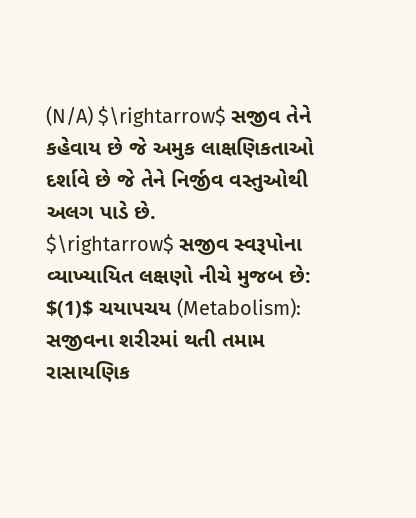(N/A) $\rightarrow$ સજીવ તેને કહેવાય છે જે અમુક લાક્ષણિકતાઓ દર્શાવે છે જે તેને નિર્જીવ વસ્તુઓથી અલગ પાડે છે.
$\rightarrow$ સજીવ સ્વરૂપોના વ્યાખ્યાયિત લક્ષણો નીચે મુજબ છે:
$(1)$ ચયાપચય (Metabolism): સજીવના શરીરમાં થતી તમામ રાસાયણિક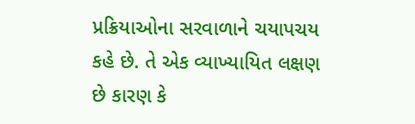પ્રક્રિયાઓના સરવાળાને ચયાપચય કહે છે. તે એક વ્યાખ્યાયિત લક્ષણ છે કારણ કે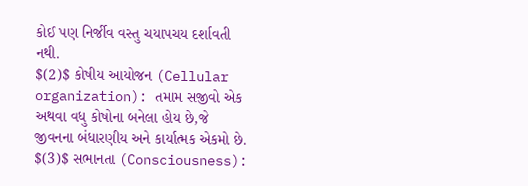કોઈ પણ નિર્જીવ વસ્તુ ચયાપચય દર્શાવતી નથી.
$(2)$ કોષીય આયોજન (Cellular organization): તમામ સજીવો એક અથવા વધુ કોષોના બનેલા હોય છે,જે જીવનના બંધારણીય અને કાર્યાત્મક એકમો છે.
$(3)$ સભાનતા (Consciousness):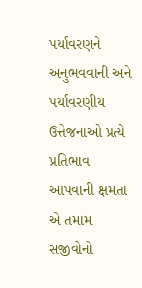પર્યાવરણને અનુભવવાની અને પર્યાવરણીય ઉત્તેજનાઓ પ્રત્યે પ્રતિભાવ આપવાની ક્ષમતા એ તમામ સજીવોનો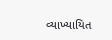વ્યાખ્યાયિત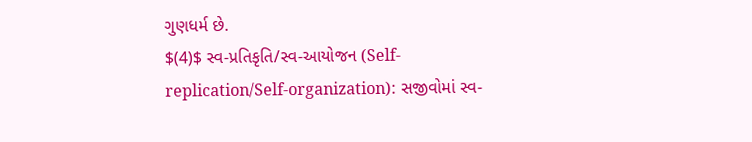ગુણધર્મ છે.
$(4)$ સ્વ-પ્રતિકૃતિ/સ્વ-આયોજન (Self-replication/Self-organization): સજીવોમાં સ્વ-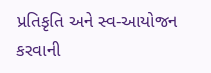પ્રતિકૃતિ અને સ્વ-આયોજન કરવાની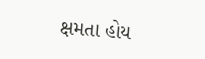ક્ષમતા હોય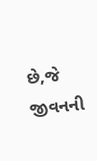છે,જે જીવનની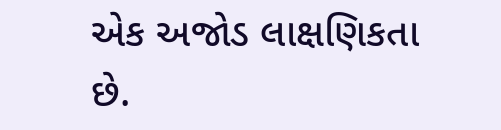એક અજોડ લાક્ષણિકતા છે.